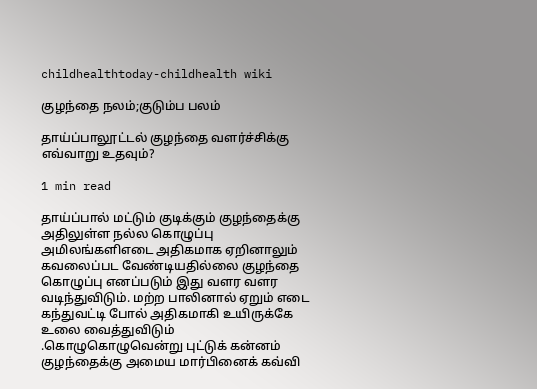childhealthtoday-childhealth wiki

குழந்தை நலம்;குடும்ப பலம்

தாய்ப்பாலூட்டல் குழந்தை வளர்ச்சிக்கு எவ்வாறு உதவும்?

1 min read

தாய்ப்பால் மட்டும் குடிக்கும் குழந்தைக்கு அதிலுள்ள நல்ல கொழுப்பு அமிலங்களிஎடை அதிகமாக ஏறினாலும் கவலைப்பட வேண்டியதில்லை குழந்தை கொழுப்பு எனப்படும் இது வளர வளர வடிந்துவிடும். மற்ற பாலினால் ஏறும் எடை கந்துவட்டி போல் அதிகமாகி உயிருக்கே உலை வைத்துவிடும் .கொழுகொழுவென்று புட்டுக் கன்னம் குழந்தைக்கு அமைய மார்பினைக் கவ்வி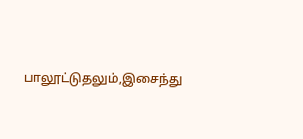பாலூட்டுதலும்,இசைந்து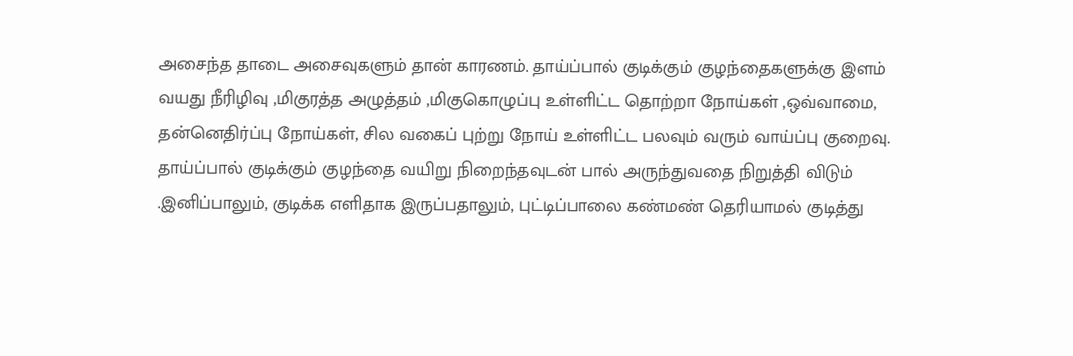அசைந்த தாடை அசைவுகளும் தான் காரணம். தாய்ப்பால் குடிக்கும் குழந்தைகளுக்கு இளம் வயது நீரிழிவு ,மிகுரத்த அழுத்தம் ,மிகுகொழுப்பு உள்ளிட்ட தொற்றா நோய்கள் ,ஒவ்வாமை, தன்னெதிர்ப்பு நோய்கள், சில வகைப் புற்று நோய் உள்ளிட்ட பலவும் வரும் வாய்ப்பு குறைவு. தாய்ப்பால் குடிக்கும் குழந்தை வயிறு நிறைந்தவுடன் பால் அருந்துவதை நிறுத்தி விடும் .இனிப்பாலும், குடிக்க எளிதாக இருப்பதாலும், புட்டிப்பாலை கண்மண் தெரியாமல் குடித்து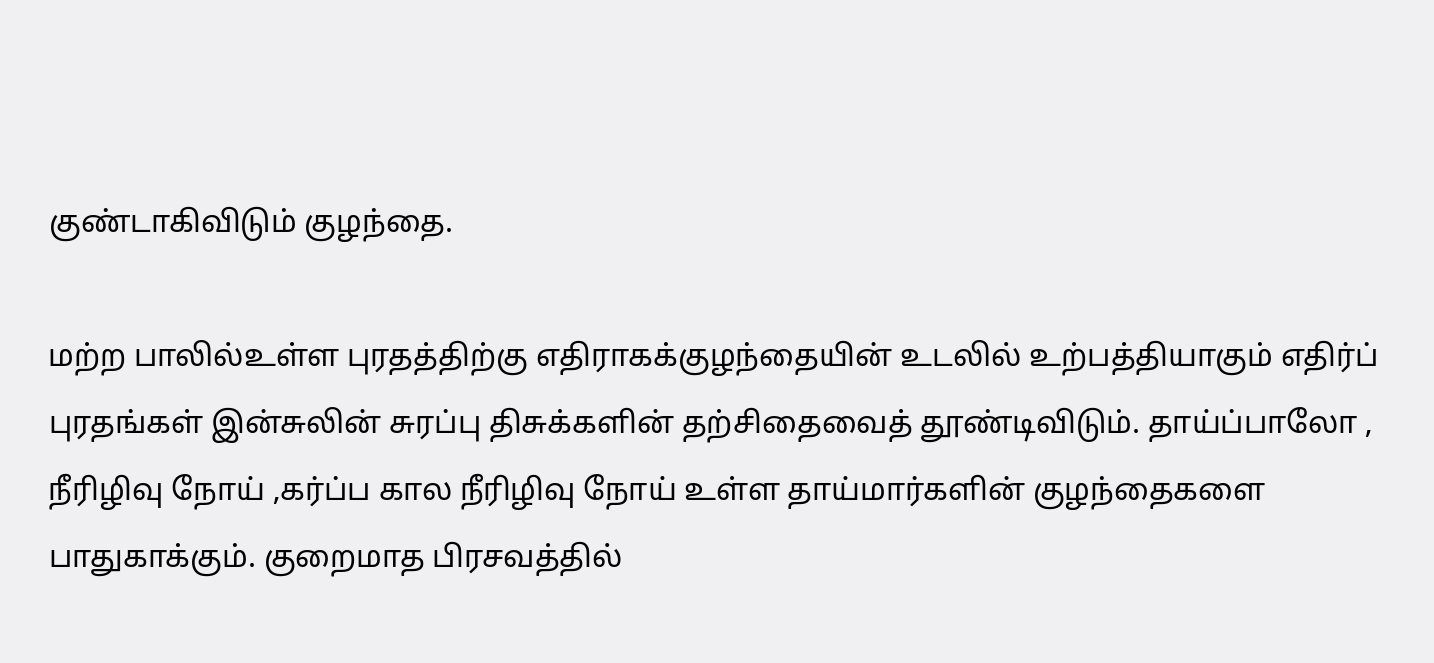குண்டாகிவிடும் குழந்தை.

மற்ற பாலில்உள்ள புரதத்திற்கு எதிராகக்குழந்தையின் உடலில் உற்பத்தியாகும் எதிர்ப் புரதங்கள் இன்சுலின் சுரப்பு திசுக்களின் தற்சிதைவைத் தூண்டிவிடும். தாய்ப்பாலோ , நீரிழிவு நோய் ,கர்ப்ப கால நீரிழிவு நோய் உள்ள தாய்மார்களின் குழந்தைகளை பாதுகாக்கும். குறைமாத பிரசவத்தில்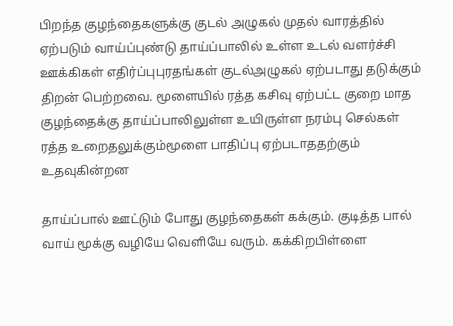பிறந்த குழந்தைகளுக்கு குடல் அழுகல் முதல் வாரத்தில் ஏற்படும் வாய்ப்புண்டு தாய்ப்பாலில் உள்ள உடல் வளர்ச்சி ஊக்கிகள் எதிர்ப்புபுரதங்கள் குடல்அழுகல் ஏற்படாது தடுக்கும் திறன் பெற்றவை. மூளையில் ரத்த கசிவு ஏற்பட்ட குறை மாத குழந்தைக்கு தாய்ப்பாலிலுள்ள உயிருள்ள நரம்பு செல்கள் ரத்த உறைதலுக்கும்மூளை பாதிப்பு ஏற்படாததற்கும் உதவுகின்றன

தாய்ப்பால் ஊட்டும் போது குழந்தைகள் கக்கும். குடித்த பால் வாய் மூக்கு வழியே வெளியே வரும். கக்கிறபிள்ளை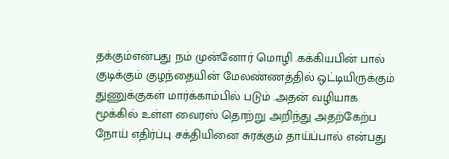தக்கும்என்பது நம் முன்னோர் மொழி .கக்கியபின் பால் குடிக்கும் குழந்தையின் மேலண்ணத்தில் ஒட்டியிருக்கும் துணுக்குகள் மார்க்காம்பில் படும் .அதன் வழியாக மூக்கில் உள்ள வைரஸ் தொற்று அறிந்து அதற்கேற்ப நோய் எதிர்ப்பு சக்தியினை சுரக்கும் தாய்ப்பால் என்பது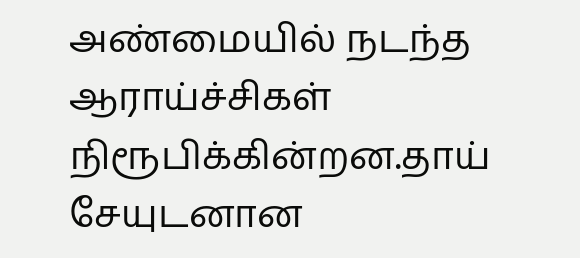அண்மையில் நடந்த ஆராய்ச்சிகள் நிரூபிக்கின்றன.தாய் சேயுடனான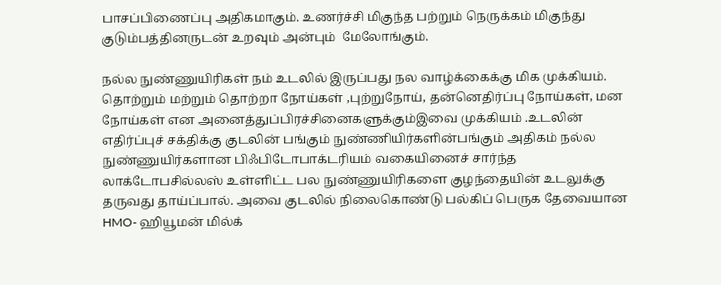பாசப்பிணைப்பு அதிகமாகும். உணர்ச்சி மிகுந்த பற்றும் நெருக்கம் மிகுந்து குடும்பத்தினருடன் உறவும் அன்பும்  மேலோங்கும்.

நல்ல நுண்ணுயிரிகள் நம் உடலில் இருப்பது நல வாழ்க்கைக்கு மிக முக்கியம். தொற்றும் மற்றும் தொற்றா நோய்கள் ,புற்றுநோய், தன்னெதிர்ப்பு நோய்கள், மன நோய்கள் என அனைத்துப்பிரச்சினைகளுக்கும்இவை முக்கியம் .உடலின் எதிர்ப்புச் சக்திக்கு குடலின் பங்கும் நுண்ணியிர்களின்பங்கும் அதிகம் நல்ல நுண்ணுயிர்களான பிஃபிடோபாக்டரியம் வகையினைச் சார்ந்த லாக்டோபசில்லஸ் உள்ளிட்ட பல நுண்ணுயிரிகளை குழந்தையின் உடலுக்கு தருவது தாய்ப்பால். அவை குடலில் நிலைகொண்டு பல்கிப் பெருக தேவையான HMO- ஹியூமன் மில்க்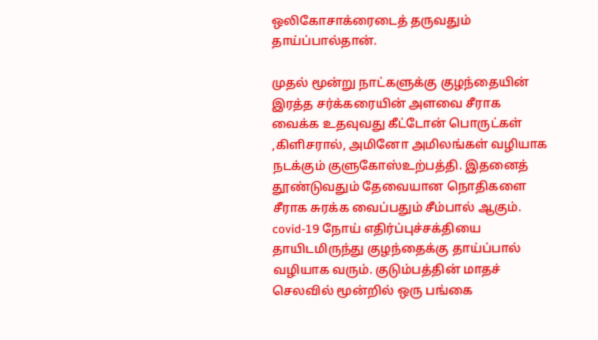ஒலிகோசாக்ரைடைத் தருவதும் தாய்ப்பால்தான்.

முதல் மூன்று நாட்களுக்கு குழந்தையின் இரத்த சர்க்கரையின் அளவை சீராக வைக்க உதவுவது கீட்டோன் பொருட்கள் ,கிளிசரால், அமினோ அமிலங்கள் வழியாக நடக்கும் குளுகோஸ்உற்பத்தி. இதனைத் தூண்டுவதும் தேவையான நொதிகளை சீராக சுரக்க வைப்பதும் சீம்பால் ஆகும். covid-19 நோய் எதிர்ப்புச்சக்தியை தாயிடமிருந்து குழந்தைக்கு தாய்ப்பால் வழியாக வரும். குடும்பத்தின் மாதச் செலவில் மூன்றில் ஒரு பங்கை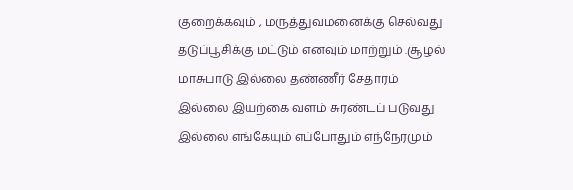குறைக்கவும் , மருத்துவமனைக்கு செல்வது தடுப்பூசிக்கு மட்டும் எனவும் மாற்றும் .சூழல் மாசுபாடு இல்லை தண்ணீர் சேதாரம் இல்லை இயற்கை வளம் சுரண்டப் படுவது இல்லை எங்கேயும் எப்போதும் எந்நேரமும்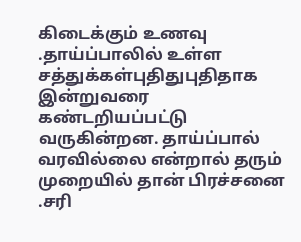கிடைக்கும் உணவு .தாய்ப்பாலில் உள்ள சத்துக்கள்புதிதுபுதிதாக இன்றுவரை கண்டறியப்பட்டு வருகின்றன. தாய்ப்பால் வரவில்லை என்றால் தரும் முறையில் தான் பிரச்சனை .சரி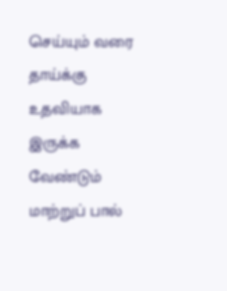செய்யும் வரை தாய்க்கு உதவியாக இருக்க வேண்டும் மாற்றுப் பால்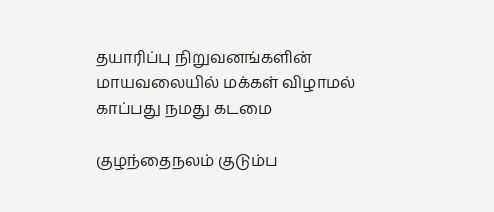தயாரிப்பு நிறுவனங்களின் மாயவலையில் மக்கள் விழாமல் காப்பது நமது கடமை

குழந்தைநலம் குடும்ப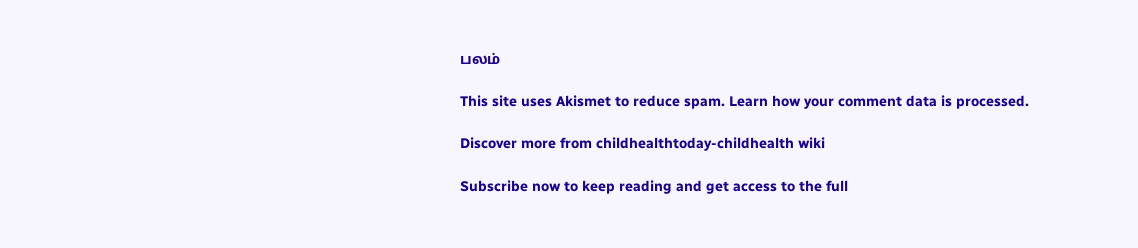பலம்

This site uses Akismet to reduce spam. Learn how your comment data is processed.

Discover more from childhealthtoday-childhealth wiki

Subscribe now to keep reading and get access to the full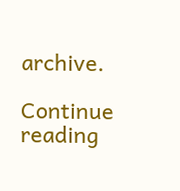archive.

Continue reading